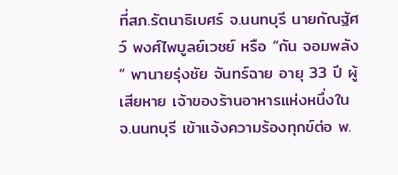ที่สภ.รัตนาธิเบศร์ จ.นนทบุรี นายกัณฐัศว์ พงศ์ไพบูลย์เวชย์ หรือ “กัน จอมพลัง“ พานายรุ่งชัย จันทร์ฉาย อายุ 33 ปี ผู้เสียหาย เจ้าของร้านอาหารแห่งหนึ่งในจ.นนทบุรี เข้าแจ้งความร้องทุกข์ต่อ พ.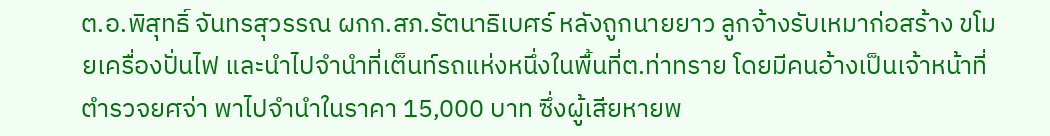ต.อ.พิสุทธิ์ จันทรสุวรรณ ผกก.สภ.รัตนาธิเบศร์ หลังถูกนายยาว ลูกจ้างรับเหมาก่อสร้าง ขโมยเครื่องปั่นไฟ และนำไปจำนำที่เต็นท์รถแห่งหนึ่งในพื้นที่ต.ท่าทราย โดยมีคนอ้างเป็นเจ้าหน้าที่ตำรวจยศจ่า พาไปจำนำในราคา 15,000 บาท ซึ่งผู้เสียหายพ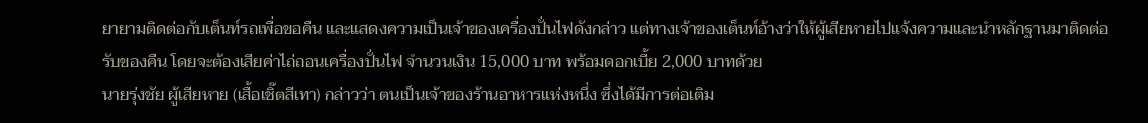ยายามติดต่อกับเต็นท์รถเพื่อขอคืน และแสดงความเป็นเจ้าของเครื่องปั่นไฟดังกล่าว แต่ทางเจ้าของเต็นท์อ้างว่าให้ผู้เสียหายไปแจ้งความและนำหลักฐานมาติดต่อรับของคืน โดยจะต้องเสียค่าไถ่ถอนเครื่องปั่นไฟ จำนวนเงิน 15,000 บาท พร้อมดอกเบี้ย 2,000 บาทด้วย
นายรุ่งชัย ผู้เสียหาย (เสื้อเชิ๊ตสีเทา) กล่าวว่า ตนเป็นเจ้าของร้านอาหารแห่งหนึ่ง ซึ่งได้มีการต่อเติม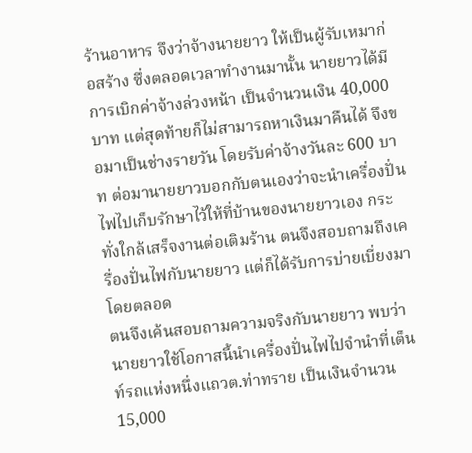ร้านอาหาร จึงว่าจ้างนายยาว ให้เป็นผู้รับเหมาก่อสร้าง ซึ่งตลอดเวลาทำงานมานั้น นายยาวได้มีการเบิกค่าจ้างล่วงหน้า เป็นจำนวนเงิน 40,000 บาท แต่สุดท้ายก็ไม่สามารถหาเงินมาคืนได้ จึงขอมาเป็นช่างรายวัน โดยรับค่าจ้างวันละ 600 บาท ต่อมานายยาวบอกกับตนเองว่าจะนำเครื่องปั่นไฟไปเก็บรักษาไว้ให้ที่บ้านของนายยาวเอง กระทั่งใกล้เสร็จงานต่อเติมร้าน ตนจึงสอบถามถึงเครื่องปั่นไฟกับนายยาว แต่ก็ได้รับการบ่ายเบี่ยงมาโดยตลอด
ตนจึงเค้นสอบถามความจริงกับนายยาว พบว่านายยาวใช้โอกาสนี้นำเครื่องปั่นไฟไปจำนำที่เต็นท์รถแห่งหนึ่งแถวต.ท่าทราย เป็นเงินจำนวน 15,000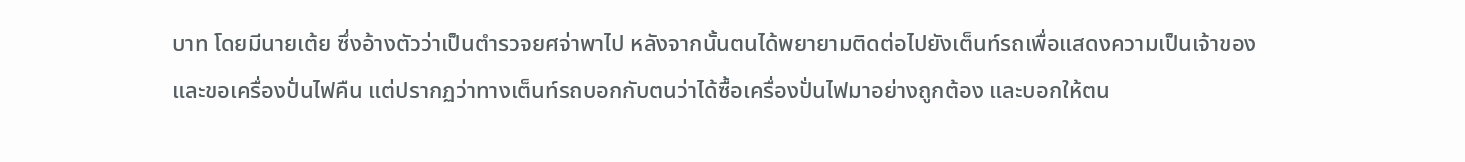บาท โดยมีนายเต้ย ซึ่งอ้างตัวว่าเป็นตำรวจยศจ่าพาไป หลังจากนั้นตนได้พยายามติดต่อไปยังเต็นท์รถเพื่อแสดงความเป็นเจ้าของ และขอเครื่องปั่นไฟคืน แต่ปรากฏว่าทางเต็นท์รถบอกกับตนว่าได้ซื้อเครื่องปั่นไฟมาอย่างถูกต้อง และบอกให้ตน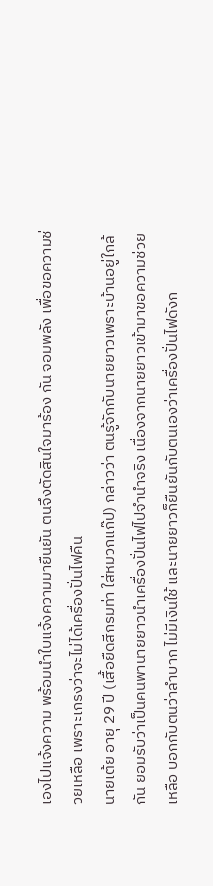เองไปแจ้งความ พร้อมนำใบแจ้งความมายืนยัน ตนจึงตัดสินใจมาร้อง กัน จอมพลัง เพื่อขอความช่วยเหลือ เพราะเกรงว่าจะไม่ได้เครื่องปั่นไฟคืน
นายเต้ย อายุ 29 ปี (เสื้อยืดสีกรมท่า ใส่หมวกแก๊ป) กล่าวว่า ตนรู้จักกับนายยาวเพราะบ้านอยู่ใกล้กัน ยอมรับว่าเป็นคนพานายยาวนำเครื่องปั่นไฟไปจำนำจริง เนื่องจากนายยาวเข้ามาขอความช่วยเหลือ บอกกับตนว่าลำบาก ไม่มีเงินใช้ และนายยาวก็ยืนยันกับตนเองว่าเครื่องปั่นไฟดังก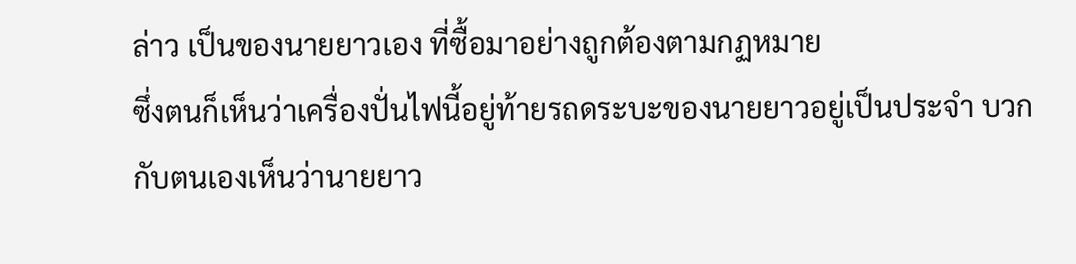ล่าว เป็นของนายยาวเอง ที่ซื้อมาอย่างถูกต้องตามกฏหมาย
ซึ่งตนก็เห็นว่าเครื่องปั่นไฟนี้อยู่ท้ายรถดระบะของนายยาวอยู่เป็นประจำ บวกกับตนเองเห็นว่านายยาว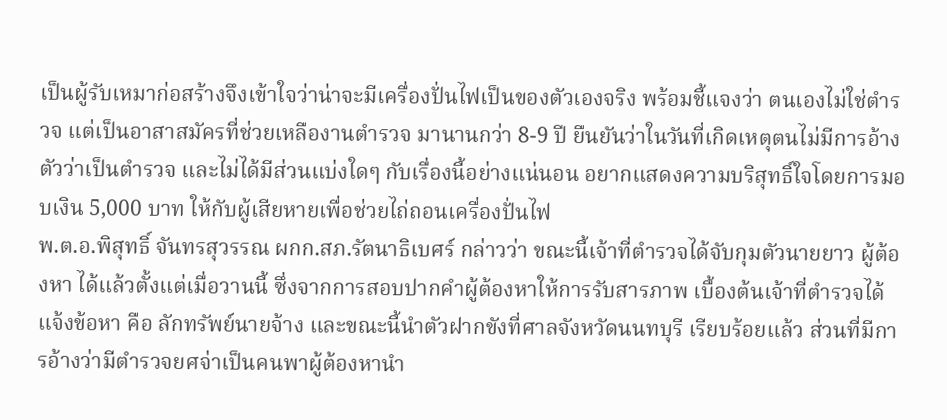เป็นผู้รับเหมาก่อสร้างจึงเข้าใจว่าน่าจะมีเครื่องปั่นไฟเป็นของตัวเองจริง พร้อมชี้แจงว่า ตนเองไม่ใช่ตำรวจ แต่เป็นอาสาสมัครที่ช่วยเหลืองานตำรวจ มานานกว่า 8-9 ปี ยืนยันว่าในวันที่เกิดเหตุตนไม่มีการอ้างตัวว่าเป็นตำรวจ และไม่ได้มีส่วนแบ่งใดๆ กับเรื่องนี้อย่างแน่นอน อยากแสดงความบริสุทธิ์ใจโดยการมอบเงิน 5,000 บาท ให้กับผู้เสียหายเพื่อช่วยไถ่ถอนเครื่องปั่นไฟ
พ.ต.อ.พิสุทธิ์ จันทรสุวรรณ ผกก.สภ.รัตนาธิเบศร์ กล่าวว่า ขณะนี้เจ้าที่ตำรวจได้จับกุมตัวนายยาว ผู้ต้องหา ได้แล้วตั้งแต่เมื่อวานนี้ ซึ่งจากการสอบปากคำผู้ต้องหาให้การรับสารภาพ เบื้องต้นเจ้าที่ตำรวจได้แจ้งข้อหา คือ ลักทรัพย์นายจ้าง และขณะนี้นำตัวฝากขังที่ศาลจังหวัดนนทบุรี เรียบร้อยแล้ว ส่วนที่มีการอ้างว่ามีตำรวจยศจ่าเป็นคนพาผู้ต้องหานำ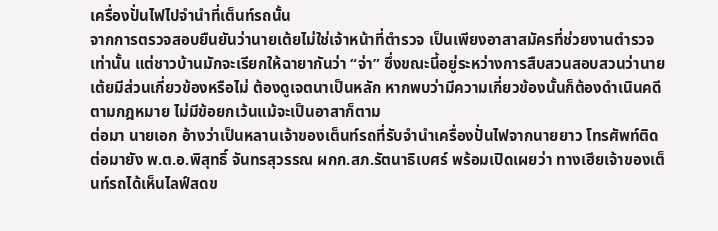เครื่องปั่นไฟไปจำนำที่เต็นท์รถนั้น
จากการตรวจสอบยืนยันว่านายเต้ยไม่ใช่เจ้าหน้าที่ตำรวจ เป็นเพียงอาสาสมัครที่ช่วยงานตำรวจเท่านั้น แต่ชาวบ้านมักจะเรียกให้ฉายากันว่า “จ่า” ซึ่งขณะนี้อยู่ระหว่างการสืบสวนสอบสวนว่านายเต้ยมีส่วนเกี่ยวข้องหรือไม่ ต้องดูเจตนาเป็นหลัก หากพบว่ามีความเกี่ยวข้องนั้นก็ต้องดำเนินคดีตามกฎหมาย ไม่มีข้อยกเว้นแม้จะเป็นอาสาก็ตาม
ต่อมา นายเอก อ้างว่าเป็นหลานเจ้าของเต็นท์รถที่รับจำนำเครื่องปั่นไฟจากนายยาว โทรศัพท์ติดต่อมายัง พ.ต.อ.พิสุทธิ์ จันทรสุวรรณ ผกก.สภ.รัตนาธิเบศร์ พร้อมเปิดเผยว่า ทางเฮียเจ้าของเต็นท์รถได้เห็นไลฟ์สดข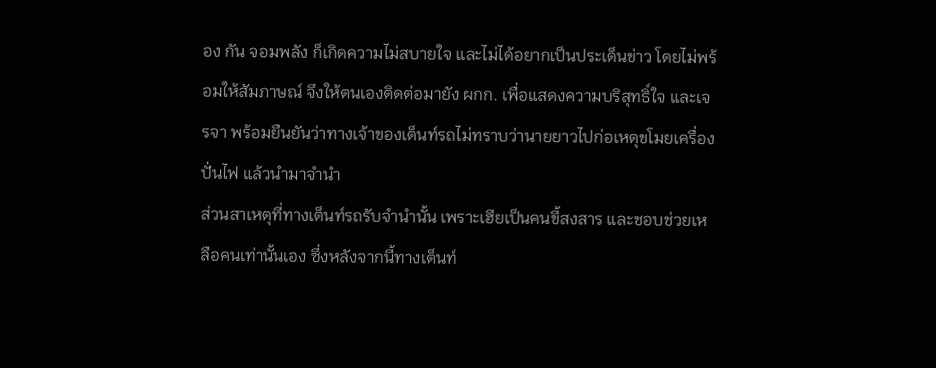อง กัน จอมพลัง ก็เกิดความไม่สบายใจ และไม่ได้อยากเป็นประเด็นข่าว โดยไม่พร้อมให้สัมภาษณ์ จึงให้ตนเองติดต่อมายัง ผกก. เพื่อแสดงความบริสุทธิ์ใจ และเจรจา พร้อมยืนยันว่าทางเจ้าของเต็นท์รถไม่ทราบว่านายยาวไปก่อเหตุขโมยเครื่องปั่นไฟ แล้วนำมาจำนำ
ส่วนสาเหตุที่ทางเต็นท์รถรับจำนำนั้น เพราะเฮียเป็นคนขี้สงสาร และชอบช่วยเหลือคนเท่านั้นเอง ซึ่งหลังจากนี้ทางเต็นท์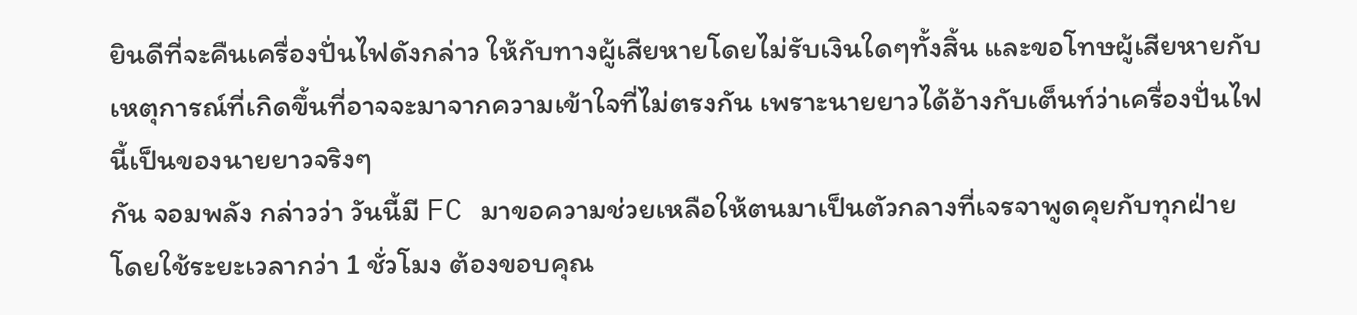ยินดีที่จะคืนเครื่องปั่นไฟดังกล่าว ให้กับทางผู้เสียหายโดยไม่รับเงินใดๆทั้งสิ้น และขอโทษผู้เสียหายกับเหตุการณ์ที่เกิดขึ้นที่อาจจะมาจากความเข้าใจที่ไม่ตรงกัน เพราะนายยาวได้อ้างกับเต็นท์ว่าเครื่องปั่นไฟนี้เป็นของนายยาวจริงๆ
กัน จอมพลัง กล่าวว่า วันนี้มี FC มาขอความช่วยเหลือให้ตนมาเป็นตัวกลางที่เจรจาพูดคุยกับทุกฝ่าย โดยใช้ระยะเวลากว่า 1 ชั่วโมง ต้องขอบคุณ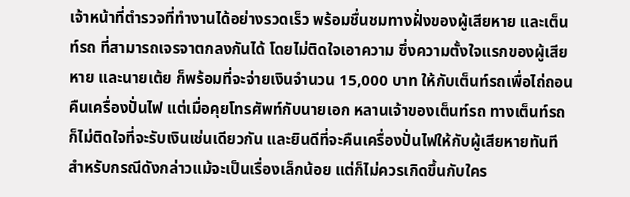เจ้าหน้าที่ตำรวจที่ทำงานได้อย่างรวดเร็ว พร้อมชื่นชมทางฝั่งของผู้เสียหาย และเต็นท์รถ ที่สามารถเจรจาตกลงกันได้ โดยไม่ติดใจเอาความ ซึ่งความตั้งใจแรกของผู้เสียหาย และนายเต้ย ก็พร้อมที่จะจ่ายเงินจำนวน 15,000 บาท ให้กับเต็นท์รถเพื่อไถ่ถอนคืนเครื่องปั่นไฟ แต่เมื่อคุยโทรศัพท์กับนายเอก หลานเจ้าของเต็นท์รถ ทางเต็นท์รถก็ไม่ติดใจที่จะรับเงินเช่นเดียวกัน และยินดีที่จะคืนเครื่องปั่นไฟให้กับผู้เสียหายทันที สำหรับกรณีดังกล่าวแม้จะเป็นเรื่องเล็กน้อย แต่ก็ไม่ควรเกิดขึ้นกับใคร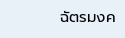ฉัตรมงค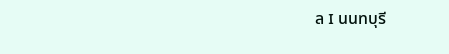ล I นนทบุรี